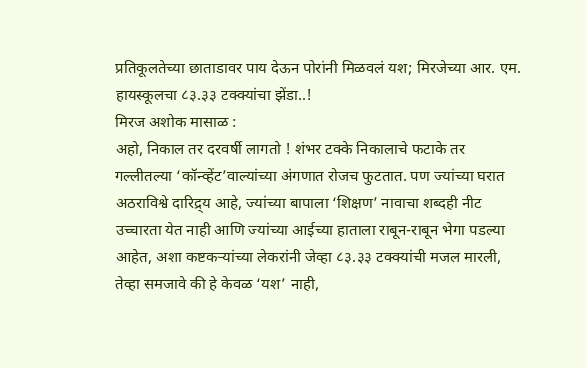प्रतिकूलतेच्या छाताडावर पाय देऊन पोरांनी मिळवलं यश; मिरजेच्या आर. एम. हायस्कूलचा ८३.३३ टक्क्यांचा झेंडा..!
मिरज अशोक मासाळ :
अहो, निकाल तर दरवर्षी लागतो ! शंभर टक्के निकालाचे फटाके तर गल्लीतल्या ‘कॉन्व्हेंट’वाल्यांच्या अंगणात रोजच फुटतात. पण ज्यांच्या घरात अठराविश्वे दारिद्र्य आहे, ज्यांच्या बापाला ‘शिक्षण’ नावाचा शब्दही नीट उच्चारता येत नाही आणि ज्यांच्या आईच्या हाताला राबून-राबून भेगा पडल्या आहेत, अशा कष्टकऱ्यांच्या लेकरांनी जेव्हा ८३.३३ टक्क्यांची मजल मारली, तेव्हा समजावे की हे केवळ ‘यश’ नाही,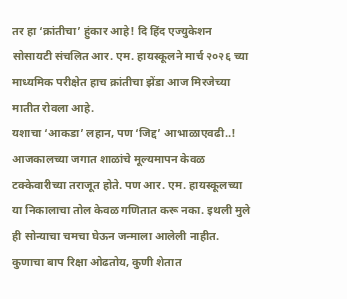तर हा ‘क्रांतीचा’ हुंकार आहे! दि हिंद एज्युकेशन सोसायटी संचलित आर. एम. हायस्कूलने मार्च २०२६ च्या माध्यमिक परीक्षेत हाच क्रांतीचा झेंडा आज मिरजेच्या मातीत रोवला आहे.
यशाचा ‘आकडा’ लहान, पण ‘जिद्द’ आभाळाएवढी..!
आजकालच्या जगात शाळांचे मूल्यमापन केवळ टक्केवारीच्या तराजूत होते. पण आर. एम. हायस्कूलच्या या निकालाचा तोल केवळ गणितात करू नका. इथली मुले ही सोन्याचा चमचा घेऊन जन्माला आलेली नाहीत. कुणाचा बाप रिक्षा ओढतोय, कुणी शेतात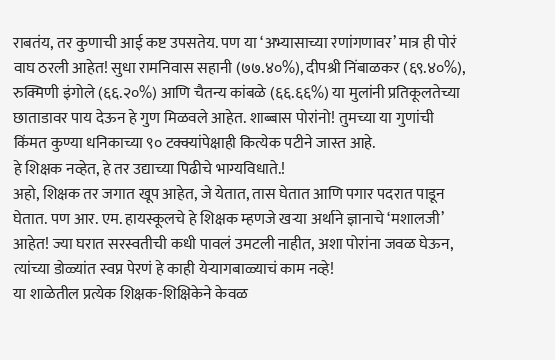राबतंय, तर कुणाची आई कष्ट उपसतेय. पण या ‘अभ्यासाच्या रणांगणावर’ मात्र ही पोरं वाघ ठरली आहेत! सुधा रामनिवास सहानी (७७.४०%), दीपश्री निंबाळकर (६९.४०%), रुक्मिणी इंगोले (६६.२०%) आणि चैतन्य कांबळे (६६.६६%) या मुलांनी प्रतिकूलतेच्या छाताडावर पाय देऊन हे गुण मिळवले आहेत. शाब्बास पोरांनो! तुमच्या या गुणांची किंमत कुण्या धनिकाच्या ९० टक्क्यांपेक्षाही कित्येक पटीने जास्त आहे.
हे शिक्षक नव्हेत, हे तर उद्याच्या पिढीचे भाग्यविधाते.!
अहो, शिक्षक तर जगात खूप आहेत, जे येतात, तास घेतात आणि पगार पदरात पाडून घेतात. पण आर. एम. हायस्कूलचे हे शिक्षक म्हणजे खऱ्या अर्थाने ज्ञानाचे ‘मशालजी’ आहेत! ज्या घरात सरस्वतीची कधी पावलं उमटली नाहीत, अशा पोरांना जवळ घेऊन, त्यांच्या डोळ्यांत स्वप्न पेरणं हे काही येऱ्यागबाळ्याचं काम नव्हे!
या शाळेतील प्रत्येक शिक्षक-शिक्षिकेने केवळ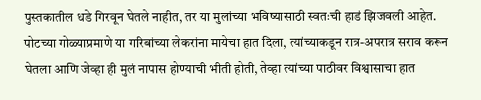पुस्तकातील धडे गिरवून घेतले नाहीत, तर या मुलांच्या भविष्यासाठी स्वतःची हाडं झिजवली आहेत. पोटच्या गोळ्याप्रमाणे या गरिबांच्या लेकरांना मायेचा हात दिला, त्यांच्याकडून रात्र-अपरात्र सराव करून घेतला आणि जेव्हा ही मुलं नापास होण्याची भीती होती, तेव्हा त्यांच्या पाठीवर विश्वासाचा हात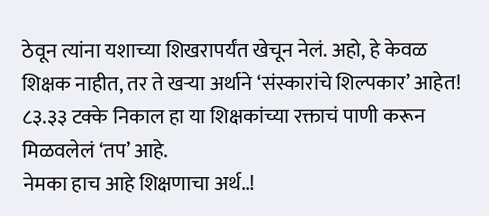ठेवून त्यांना यशाच्या शिखरापर्यंत खेचून नेलं. अहो, हे केवळ शिक्षक नाहीत, तर ते खऱ्या अर्थाने ‘संस्कारांचे शिल्पकार’ आहेत! ८३.३३ टक्के निकाल हा या शिक्षकांच्या रक्ताचं पाणी करून मिळवलेलं ‘तप’ आहे.
नेमका हाच आहे शिक्षणाचा अर्थ..!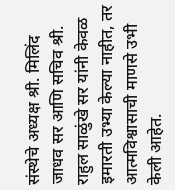संस्थेचे अध्यक्ष श्री. मिलिंद जाधव सर आणि सचिव श्री. राहुल साळुंखे सर यांनी केवळ इमारती उभ्या केल्या नाहीत, तर आत्मविश्वासाची माणसे उभी केली आहेत.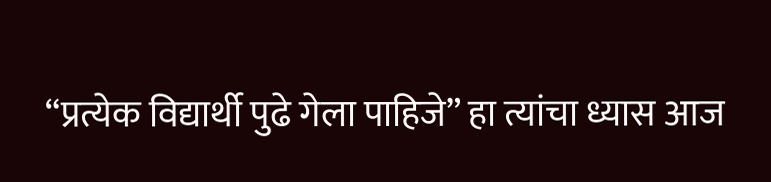“प्रत्येक विद्यार्थी पुढे गेला पाहिजे” हा त्यांचा ध्यास आज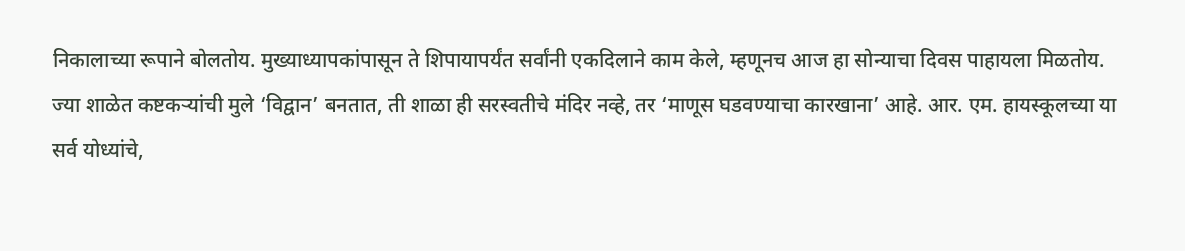निकालाच्या रूपाने बोलतोय. मुख्याध्यापकांपासून ते शिपायापर्यंत सर्वांनी एकदिलाने काम केले, म्हणूनच आज हा सोन्याचा दिवस पाहायला मिळतोय.
ज्या शाळेत कष्टकऱ्यांची मुले ‘विद्वान’ बनतात, ती शाळा ही सरस्वतीचे मंदिर नव्हे, तर ‘माणूस घडवण्याचा कारखाना’ आहे. आर. एम. हायस्कूलच्या या सर्व योध्यांचे,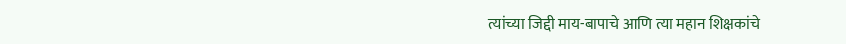त्यांच्या जिद्दी माय-बापाचे आणि त्या महान शिक्षकांचे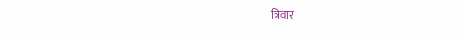त्रिवार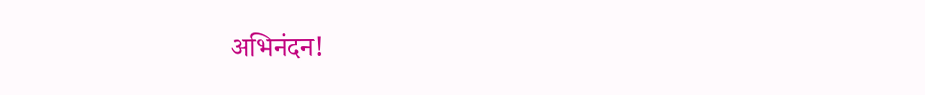अभिनंदन!